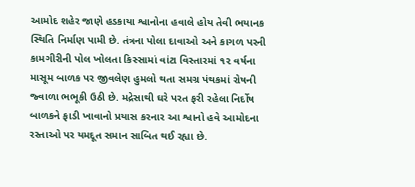આમોદ શહેર જાણે હડકાયા શ્વાનોના હવાલે હોય તેવી ભયાનક સ્થિતિ નિર્માણ પામી છે. તંત્રના પોલા દાવાઓ અને કાગળ પરની કામગીરીની પોલ ખોલતા કિસ્સામાં વાંટા વિસ્તારમાં ૧૨ વર્ષના માસૂમ બાળક પર જીવલેણ હુમલો થતા સમગ્ર પંથકમાં રોષની જ્વાળા ભભૂકી ઉઠી છે. મદ્રેસાથી ઘરે પરત ફરી રહેલા નિર્દોષ બાળકને ફાડી ખાવાનો પ્રયાસ કરનાર આ શ્વાનો હવે આમોદના રસ્તાઓ પર યમદૂત સમાન સાબિત થઈ રહ્યા છે.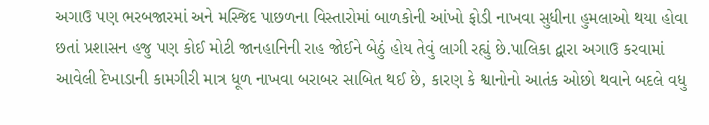અગાઉ પણ ભરબજારમાં અને મસ્જિદ પાછળના વિસ્તારોમાં બાળકોની આંખો ફોડી નાખવા સુધીના હુમલાઓ થયા હોવા છતાં પ્રશાસન હજુ પણ કોઈ મોટી જાનહાનિની રાહ જોઈને બેઠું હોય તેવું લાગી રહ્યું છે.પાલિકા દ્વારા અગાઉ કરવામાં આવેલી દેખાડાની કામગીરી માત્ર ધૂળ નાખવા બરાબર સાબિત થઈ છે, કારણ કે શ્વાનોનો આતંક ઓછો થવાને બદલે વધુ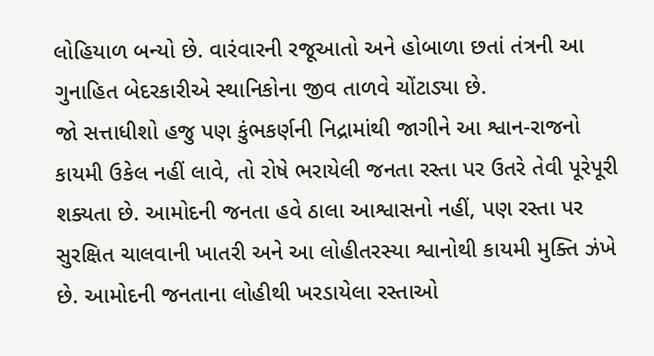લોહિયાળ બન્યો છે. વારંવારની રજૂઆતો અને હોબાળા છતાં તંત્રની આ ગુનાહિત બેદરકારીએ સ્થાનિકોના જીવ તાળવે ચોંટાડ્યા છે.
જો સત્તાધીશો હજુ પણ કુંભકર્ણની નિદ્રામાંથી જાગીને આ શ્વાન-રાજનો કાયમી ઉકેલ નહીં લાવે, તો રોષે ભરાયેલી જનતા રસ્તા પર ઉતરે તેવી પૂરેપૂરી શક્યતા છે. આમોદની જનતા હવે ઠાલા આશ્વાસનો નહીં, પણ રસ્તા પર સુરક્ષિત ચાલવાની ખાતરી અને આ લોહીતરસ્યા શ્વાનોથી કાયમી મુક્તિ ઝંખે છે. આમોદની જનતાના લોહીથી ખરડાયેલા રસ્તાઓ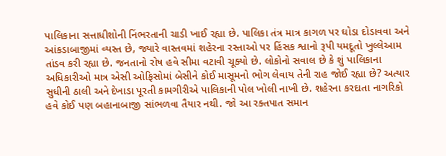પાલિકાના સત્તાધીશોની નિંભરતાની ચાડી ખાઈ રહ્યા છે. પાલિકા તંત્ર માત્ર કાગળ પર ઘોડા દોડાવવા અને આંકડાબાજીમાં વ્યસ્ત છે, જ્યારે વાસ્તવમાં શહેરના રસ્તાઓ પર હિંસક શ્વાનો રૂપી યમદૂતો ખુલ્લેઆમ તાંડવ કરી રહ્યા છે. જનતાનો રોષ હવે સીમા વટાવી ચૂક્યો છે. લોકોનો સવાલ છે કે શું પાલિકાના અધિકારીઓ માત્ર એસી ઓફિસોમાં બેસીને કોઈ માસૂમનો ભોગ લેવાય તેની રાહ જોઈ રહ્યા છે? અત્યાર સુધીની ઠાલી અને દેખાડા પૂરતી કામગીરીએ પાલિકાની પોલ ખોલી નાખી છે. શહેરના કરદાતા નાગરિકો હવે કોઈ પણ બહાનાબાજી સાંભળવા તૈયાર નથી. જો આ રક્તપાત સમાન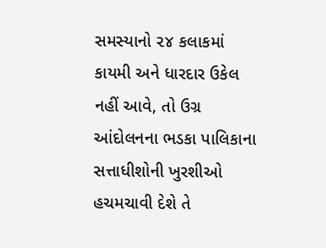સમસ્યાનો ૨૪ કલાકમાં કાયમી અને ધારદાર ઉકેલ નહીં આવે, તો ઉગ્ર આંદોલનના ભડકા પાલિકાના સત્તાધીશોની ખુરશીઓ હચમચાવી દેશે તે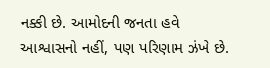નક્કી છે. આમોદની જનતા હવે આશ્વાસનો નહીં, પણ પરિણામ ઝંખે છે.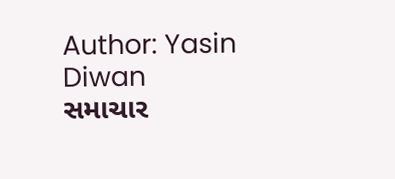Author: Yasin Diwan
સમાચાર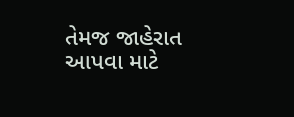તેમજ જાહેરાત આપવા માટે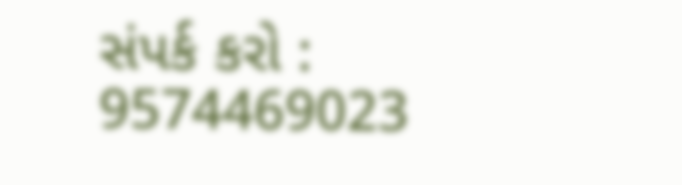સંપર્ક કરો : 9574469023